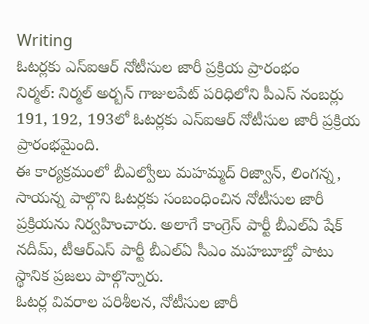Writing
ఓటర్లకు ఎస్ఐఆర్ నోటీసుల జారీ ప్రక్రియ ప్రారంభం
నిర్మల్: నిర్మల్ అర్బన్ గాజులపేట్ పరిధిలోని పీఎస్ నంబర్లు 191, 192, 193లో ఓటర్లకు ఎస్ఐఆర్ నోటీసుల జారీ ప్రక్రియ ప్రారంభమైంది.
ఈ కార్యక్రమంలో బీఎల్వోలు మహమ్మద్ రిజ్వాన్, లింగన్న, సాయన్న పాల్గొని ఓటర్లకు సంబంధించిన నోటీసుల జారీ ప్రక్రియను నిర్వహించారు. అలాగే కాంగ్రెస్ పార్టీ బీఎల్ఏ షేక్ నదీమ్, టీఆర్ఎస్ పార్టీ బీఎల్ఏ సీఎం మహబూబ్తో పాటు స్థానిక ప్రజలు పాల్గొన్నారు.
ఓటర్ల వివరాల పరిశీలన, నోటీసుల జారీ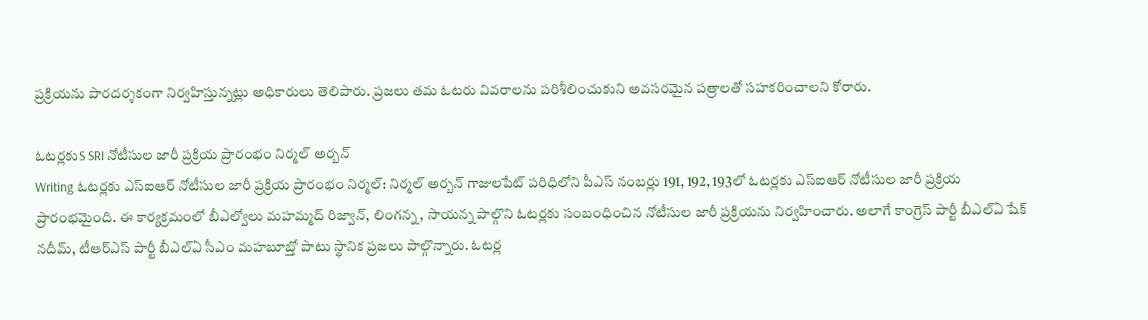ప్రక్రియను పారదర్శకంగా నిర్వహిస్తున్నట్లు అధికారులు తెలిపారు. ప్రజలు తమ ఓటరు వివరాలను పరిశీలించుకుని అవసరమైన పత్రాలతో సహకరించాలని కోరారు.

ఓటర్లకుS SRI నోటీసుల జారీ ప్రక్రియ ప్రారంభం నిర్మల్ అర్బన్
Writing ఓటర్లకు ఎస్ఐఆర్ నోటీసుల జారీ ప్రక్రియ ప్రారంభం నిర్మల్: నిర్మల్ అర్బన్ గాజులపేట్ పరిధిలోని పీఎస్ నంబర్లు 191, 192, 193లో ఓటర్లకు ఎస్ఐఆర్ నోటీసుల జారీ ప్రక్రియ ప్రారంభమైంది. ఈ కార్యక్రమంలో బీఎల్వోలు మహమ్మద్ రిజ్వాన్, లింగన్న, సాయన్న పాల్గొని ఓటర్లకు సంబంధించిన నోటీసుల జారీ ప్రక్రియను నిర్వహించారు. అలాగే కాంగ్రెస్ పార్టీ బీఎల్ఏ షేక్ నదీమ్, టీఆర్ఎస్ పార్టీ బీఎల్ఏ సీఎం మహబూబ్తో పాటు స్థానిక ప్రజలు పాల్గొన్నారు. ఓటర్ల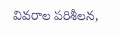వివరాల పరిశీలన,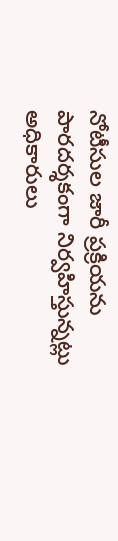నోటీసుల జారీ ప్రక్రియను పారదర్శకంగా నిర్వహిస్తున్నట్లు అధికారులు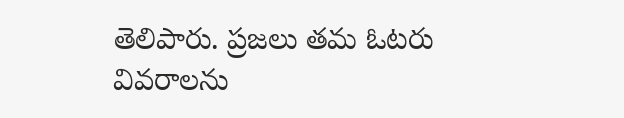తెలిపారు. ప్రజలు తమ ఓటరు వివరాలను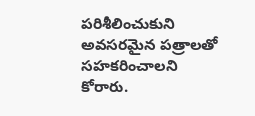పరిశీలించుకుని అవసరమైన పత్రాలతో సహకరించాలని కోరారు.